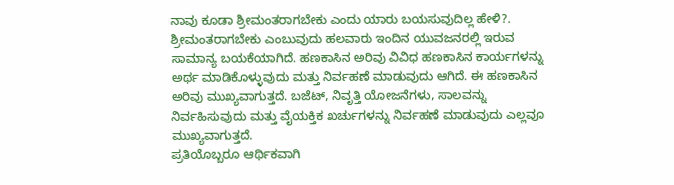ನಾವು ಕೂಡಾ ಶ್ರೀಮಂತರಾಗಬೇಕು ಎಂದು ಯಾರು ಬಯಸುವುದಿಲ್ಲ ಹೇಳಿ?. ಶ್ರೀಮಂತರಾಗಬೇಕು ಎಂಬುವುದು ಹಲವಾರು ಇಂದಿನ ಯುವಜನರಲ್ಲಿ ಇರುವ ಸಾಮಾನ್ಯ ಬಯಕೆಯಾಗಿದೆ. ಹಣಕಾಸಿನ ಅರಿವು ವಿವಿಧ ಹಣಕಾಸಿನ ಕಾರ್ಯಗಳನ್ನು ಅರ್ಥ ಮಾಡಿಕೊಳ್ಳುವುದು ಮತ್ತು ನಿರ್ವಹಣೆ ಮಾಡುವುದು ಆಗಿದೆ. ಈ ಹಣಕಾಸಿನ ಅರಿವು ಮುಖ್ಯವಾಗುತ್ತದೆ. ಬಜೆಟ್, ನಿವೃತ್ತಿ ಯೋಜನೆಗಳು, ಸಾಲವನ್ನು ನಿರ್ವಹಿಸುವುದು ಮತ್ತು ವೈಯಕ್ತಿಕ ಖರ್ಚುಗಳನ್ನು ನಿರ್ವಹಣೆ ಮಾಡುವುದು ಎಲ್ಲವೂ ಮುಖ್ಯವಾಗುತ್ತದೆ.
ಪ್ರತಿಯೊಬ್ಬರೂ ಆರ್ಥಿಕವಾಗಿ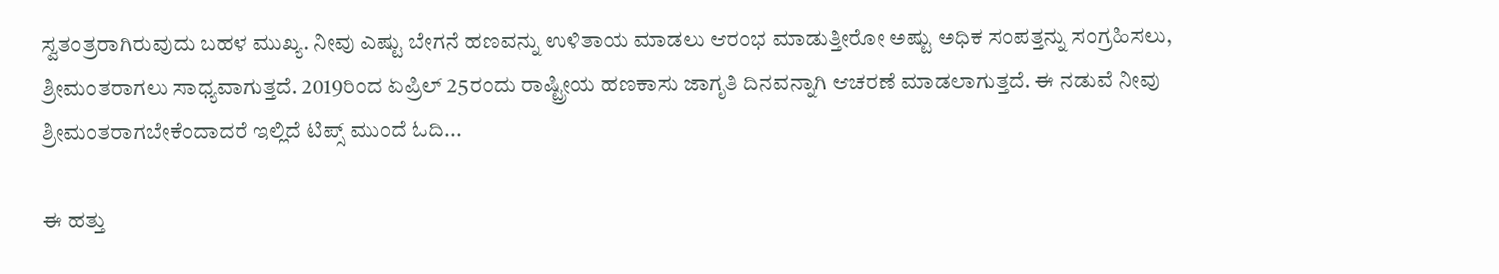ಸ್ವತಂತ್ರರಾಗಿರುವುದು ಬಹಳ ಮುಖ್ಯ. ನೀವು ಎಷ್ಟು ಬೇಗನೆ ಹಣವನ್ನು ಉಳಿತಾಯ ಮಾಡಲು ಆರಂಭ ಮಾಡುತ್ತೀರೋ ಅಷ್ಟು ಅಧಿಕ ಸಂಪತ್ತನ್ನು ಸಂಗ್ರಹಿಸಲು, ಶ್ರೀಮಂತರಾಗಲು ಸಾಧ್ಯವಾಗುತ್ತದೆ. 2019ರಿಂದ ಏಪ್ರಿಲ್ 25ರಂದು ರಾಷ್ಟ್ರೀಯ ಹಣಕಾಸು ಜಾಗೃತಿ ದಿನವನ್ನಾಗಿ ಆಚರಣೆ ಮಾಡಲಾಗುತ್ತದೆ. ಈ ನಡುವೆ ನೀವು ಶ್ರೀಮಂತರಾಗಬೇಕೆಂದಾದರೆ ಇಲ್ಲಿದೆ ಟಿಪ್ಸ್ ಮುಂದೆ ಓದಿ...

ಈ ಹತ್ತು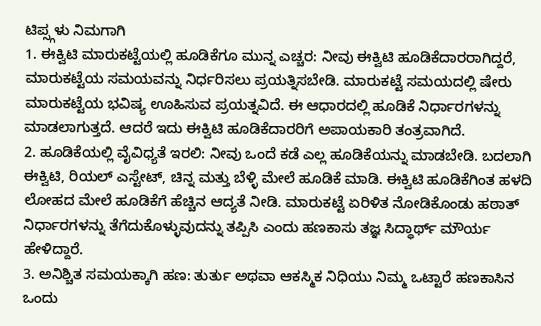ಟಿಪ್ಸ್ಗಳು ನಿಮಗಾಗಿ
1. ಈಕ್ವಿಟಿ ಮಾರುಕಟ್ಟೆಯಲ್ಲಿ ಹೂಡಿಕೆಗೂ ಮುನ್ನ ಎಚ್ಚರ: ನೀವು ಈಕ್ವಿಟಿ ಹೂಡಿಕೆದಾರರಾಗಿದ್ದರೆ, ಮಾರುಕಟ್ಟೆಯ ಸಮಯವನ್ನು ನಿರ್ಧರಿಸಲು ಪ್ರಯತ್ನಿಸಬೇಡಿ. ಮಾರುಕಟ್ಟೆ ಸಮಯದಲ್ಲಿ ಷೇರು ಮಾರುಕಟ್ಟೆಯ ಭವಿಷ್ಯ ಊಹಿಸುವ ಪ್ರಯತ್ನವಿದೆ. ಈ ಆಧಾರದಲ್ಲಿ ಹೂಡಿಕೆ ನಿರ್ಧಾರಗಳನ್ನು ಮಾಡಲಾಗುತ್ತದೆ. ಆದರೆ ಇದು ಈಕ್ವಿಟಿ ಹೂಡಿಕೆದಾರರಿಗೆ ಅಪಾಯಕಾರಿ ತಂತ್ರವಾಗಿದೆ.
2. ಹೂಡಿಕೆಯಲ್ಲಿ ವೈವಿಧ್ಯತೆ ಇರಲಿ: ನೀವು ಒಂದೆ ಕಡೆ ಎಲ್ಲ ಹೂಡಿಕೆಯನ್ನು ಮಾಡಬೇಡಿ. ಬದಲಾಗಿ ಈಕ್ವಿಟಿ, ರಿಯಲ್ ಎಸ್ಟೇಟ್, ಚಿನ್ನ ಮತ್ತು ಬೆಳ್ಳಿ ಮೇಲೆ ಹೂಡಿಕೆ ಮಾಡಿ. ಈಕ್ವಿಟಿ ಹೂಡಿಕೆಗಿಂತ ಹಳದಿ ಲೋಹದ ಮೇಲೆ ಹೂಡಿಕೆಗೆ ಹೆಚ್ಚಿನ ಆದ್ಯತೆ ನೀಡಿ. ಮಾರುಕಟ್ಟೆ ಏರಿಳಿತ ನೋಡಿಕೊಂಡು ಹಠಾತ್ ನಿರ್ಧಾರಗಳನ್ನು ತೆಗೆದುಕೊಳ್ಳುವುದನ್ನು ತಪ್ಪಿಸಿ ಎಂದು ಹಣಕಾಸು ತಜ್ಞ ಸಿದ್ಧಾರ್ಥ್ ಮೌರ್ಯ ಹೇಳಿದ್ದಾರೆ.
3. ಅನಿಶ್ಚಿತ ಸಮಯಕ್ಕಾಗಿ ಹಣ: ತುರ್ತು ಅಥವಾ ಆಕಸ್ಮಿಕ ನಿಧಿಯು ನಿಮ್ಮ ಒಟ್ಟಾರೆ ಹಣಕಾಸಿನ ಒಂದು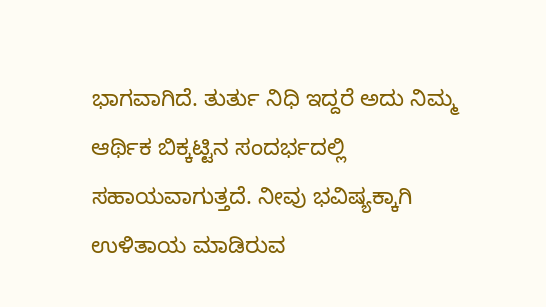ಭಾಗವಾಗಿದೆ. ತುರ್ತು ನಿಧಿ ಇದ್ದರೆ ಅದು ನಿಮ್ಮ ಆರ್ಥಿಕ ಬಿಕ್ಕಟ್ಟಿನ ಸಂದರ್ಭದಲ್ಲಿ ಸಹಾಯವಾಗುತ್ತದೆ. ನೀವು ಭವಿಷ್ಯಕ್ಕಾಗಿ ಉಳಿತಾಯ ಮಾಡಿರುವ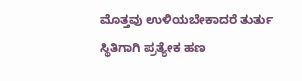ಮೊತ್ತವು ಉಳಿಯಬೇಕಾದರೆ ತುರ್ತು ಸ್ಥಿತಿಗಾಗಿ ಪ್ರತ್ಯೇಕ ಹಣ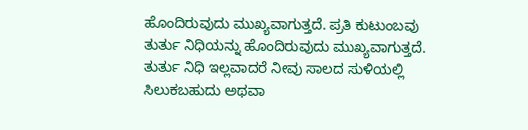ಹೊಂದಿರುವುದು ಮುಖ್ಯವಾಗುತ್ತದೆ. ಪ್ರತಿ ಕುಟುಂಬವು ತುರ್ತು ನಿಧಿಯನ್ನು ಹೊಂದಿರುವುದು ಮುಖ್ಯವಾಗುತ್ತದೆ. ತುರ್ತು ನಿಧಿ ಇಲ್ಲವಾದರೆ ನೀವು ಸಾಲದ ಸುಳಿಯಲ್ಲಿ ಸಿಲುಕಬಹುದು ಅಥವಾ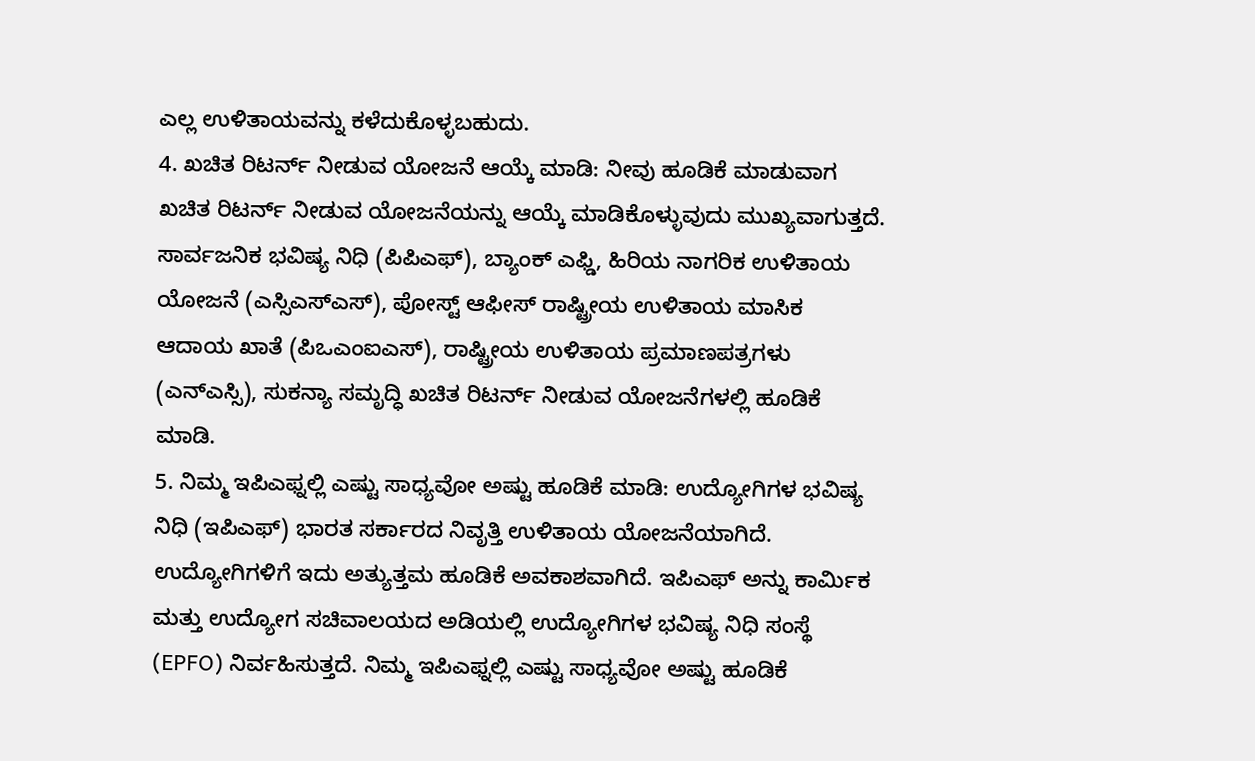ಎಲ್ಲ ಉಳಿತಾಯವನ್ನು ಕಳೆದುಕೊಳ್ಳಬಹುದು.
4. ಖಚಿತ ರಿಟರ್ನ್ ನೀಡುವ ಯೋಜನೆ ಆಯ್ಕೆ ಮಾಡಿ: ನೀವು ಹೂಡಿಕೆ ಮಾಡುವಾಗ ಖಚಿತ ರಿಟರ್ನ್ ನೀಡುವ ಯೋಜನೆಯನ್ನು ಆಯ್ಕೆ ಮಾಡಿಕೊಳ್ಳುವುದು ಮುಖ್ಯವಾಗುತ್ತದೆ. ಸಾರ್ವಜನಿಕ ಭವಿಷ್ಯ ನಿಧಿ (ಪಿಪಿಎಫ್), ಬ್ಯಾಂಕ್ ಎಫ್ಡಿ, ಹಿರಿಯ ನಾಗರಿಕ ಉಳಿತಾಯ ಯೋಜನೆ (ಎಸ್ಸಿಎಸ್ಎಸ್), ಪೋಸ್ಟ್ ಆಫೀಸ್ ರಾಷ್ಟ್ರೀಯ ಉಳಿತಾಯ ಮಾಸಿಕ ಆದಾಯ ಖಾತೆ (ಪಿಒಎಂಐಎಸ್), ರಾಷ್ಟ್ರೀಯ ಉಳಿತಾಯ ಪ್ರಮಾಣಪತ್ರಗಳು (ಎನ್ಎಸ್ಸಿ), ಸುಕನ್ಯಾ ಸಮೃದ್ಧಿ ಖಚಿತ ರಿಟರ್ನ್ ನೀಡುವ ಯೋಜನೆಗಳಲ್ಲಿ ಹೂಡಿಕೆ ಮಾಡಿ.
5. ನಿಮ್ಮ ಇಪಿಎಫ್ನಲ್ಲಿ ಎಷ್ಟು ಸಾಧ್ಯವೋ ಅಷ್ಟು ಹೂಡಿಕೆ ಮಾಡಿ: ಉದ್ಯೋಗಿಗಳ ಭವಿಷ್ಯ ನಿಧಿ (ಇಪಿಎಫ್) ಭಾರತ ಸರ್ಕಾರದ ನಿವೃತ್ತಿ ಉಳಿತಾಯ ಯೋಜನೆಯಾಗಿದೆ. ಉದ್ಯೋಗಿಗಳಿಗೆ ಇದು ಅತ್ಯುತ್ತಮ ಹೂಡಿಕೆ ಅವಕಾಶವಾಗಿದೆ. ಇಪಿಎಫ್ ಅನ್ನು ಕಾರ್ಮಿಕ ಮತ್ತು ಉದ್ಯೋಗ ಸಚಿವಾಲಯದ ಅಡಿಯಲ್ಲಿ ಉದ್ಯೋಗಿಗಳ ಭವಿಷ್ಯ ನಿಧಿ ಸಂಸ್ಥೆ (EPFO) ನಿರ್ವಹಿಸುತ್ತದೆ. ನಿಮ್ಮ ಇಪಿಎಫ್ನಲ್ಲಿ ಎಷ್ಟು ಸಾಧ್ಯವೋ ಅಷ್ಟು ಹೂಡಿಕೆ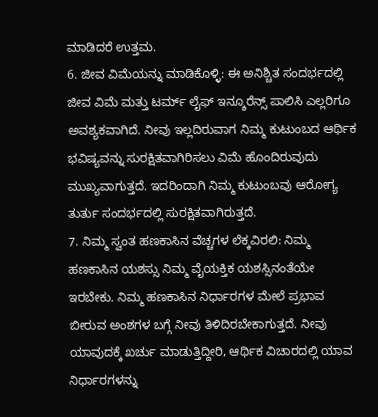ಮಾಡಿದರೆ ಉತ್ತಮ.
6. ಜೀವ ವಿಮೆಯನ್ನು ಮಾಡಿಕೊಳ್ಳಿ: ಈ ಅನಿಶ್ಚಿತ ಸಂದರ್ಭದಲ್ಲಿ ಜೀವ ವಿಮೆ ಮತ್ತು ಟರ್ಮ್ ಲೈಫ್ ಇನ್ಶೂರೆನ್ಸ್ ಪಾಲಿಸಿ ಎಲ್ಲರಿಗೂ ಅವಶ್ಯಕವಾಗಿದೆ. ನೀವು ಇಲ್ಲದಿರುವಾಗ ನಿಮ್ಮ ಕುಟುಂಬದ ಆರ್ಥಿಕ ಭವಿಷ್ಯವನ್ನು ಸುರಕ್ಷಿತವಾಗಿರಿಸಲು ವಿಮೆ ಹೊಂದಿರುವುದು ಮುಖ್ಯವಾಗುತ್ತದೆ. ಇದರಿಂದಾಗಿ ನಿಮ್ಮ ಕುಟುಂಬವು ಆರೋಗ್ಯ ತುರ್ತು ಸಂದರ್ಭದಲ್ಲಿ ಸುರಕ್ಷಿತವಾಗಿರುತ್ತದೆ.
7. ನಿಮ್ಮ ಸ್ವಂತ ಹಣಕಾಸಿನ ವೆಚ್ಚಗಳ ಲೆಕ್ಕವಿರಲಿ: ನಿಮ್ಮ ಹಣಕಾಸಿನ ಯಶಸ್ಸು ನಿಮ್ಮ ವೈಯಕ್ತಿಕ ಯಶಸ್ಸಿನಂತೆಯೇ ಇರಬೇಕು. ನಿಮ್ಮ ಹಣಕಾಸಿನ ನಿರ್ಧಾರಗಳ ಮೇಲೆ ಪ್ರಭಾವ ಬೀರುವ ಅಂಶಗಳ ಬಗ್ಗೆ ನೀವು ತಿಳಿದಿರಬೇಕಾಗುತ್ತದೆ. ನೀವು ಯಾವುದಕ್ಕೆ ಖರ್ಚು ಮಾಡುತ್ತಿದ್ದೀರಿ, ಆರ್ಥಿಕ ವಿಚಾರದಲ್ಲಿ ಯಾವ ನಿರ್ಧಾರಗಳನ್ನು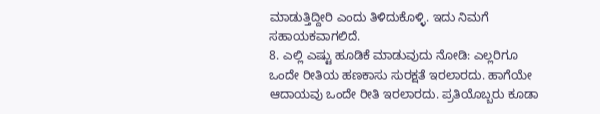ಮಾಡುತ್ತಿದ್ದೀರಿ ಎಂದು ತಿಳಿದುಕೊಳ್ಳಿ. ಇದು ನಿಮಗೆ ಸಹಾಯಕವಾಗಲಿದೆ.
8. ಎಲ್ಲಿ ಎಷ್ಟು ಹೂಡಿಕೆ ಮಾಡುವುದು ನೋಡಿ: ಎಲ್ಲರಿಗೂ ಒಂದೇ ರೀತಿಯ ಹಣಕಾಸು ಸುರಕ್ಷತೆ ಇರಲಾರದು. ಹಾಗೆಯೇ ಆದಾಯವು ಒಂದೇ ರೀತಿ ಇರಲಾರದು. ಪ್ರತಿಯೊಬ್ಬರು ಕೂಡಾ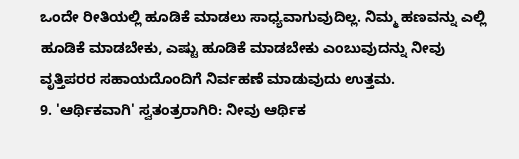ಒಂದೇ ರೀತಿಯಲ್ಲಿ ಹೂಡಿಕೆ ಮಾಡಲು ಸಾಧ್ಯವಾಗುವುದಿಲ್ಲ. ನಿಮ್ಮ ಹಣವನ್ನು ಎಲ್ಲಿ ಹೂಡಿಕೆ ಮಾಡಬೇಕು, ಎಷ್ಟು ಹೂಡಿಕೆ ಮಾಡಬೇಕು ಎಂಬುವುದನ್ನು ನೀವು ವೃತ್ತಿಪರರ ಸಹಾಯದೊಂದಿಗೆ ನಿರ್ವಹಣೆ ಮಾಡುವುದು ಉತ್ತಮ.
9. 'ಆರ್ಥಿಕವಾಗಿ' ಸ್ವತಂತ್ರರಾಗಿರಿ: ನೀವು ಆರ್ಥಿಕ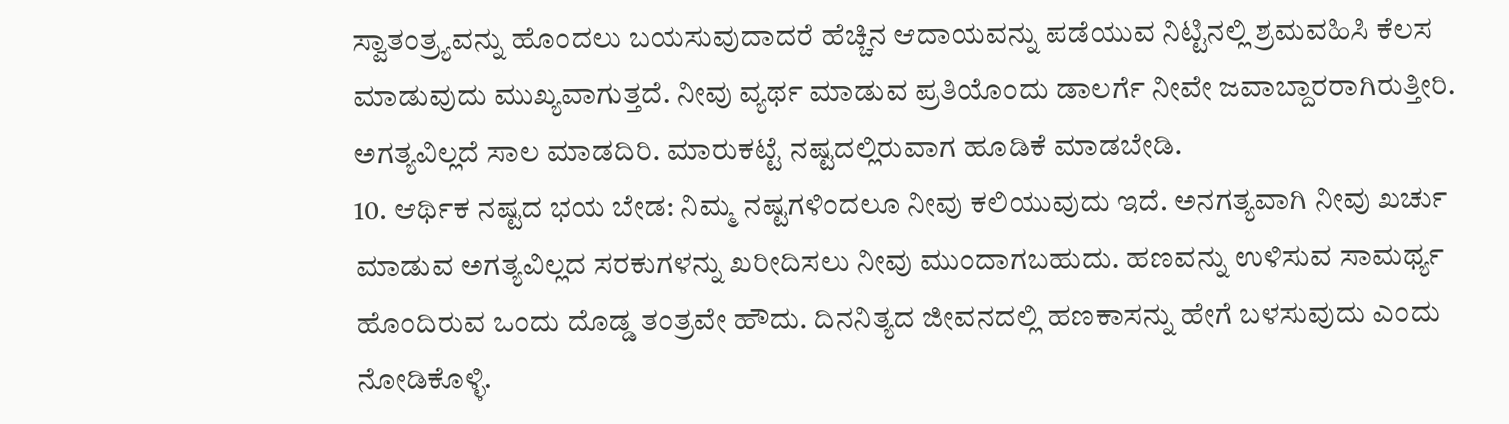ಸ್ವಾತಂತ್ರ್ಯವನ್ನು ಹೊಂದಲು ಬಯಸುವುದಾದರೆ ಹೆಚ್ಚಿನ ಆದಾಯವನ್ನು ಪಡೆಯುವ ನಿಟ್ಟಿನಲ್ಲಿ ಶ್ರಮವಹಿಸಿ ಕೆಲಸ ಮಾಡುವುದು ಮುಖ್ಯವಾಗುತ್ತದೆ. ನೀವು ವ್ಯರ್ಥ ಮಾಡುವ ಪ್ರತಿಯೊಂದು ಡಾಲರ್ಗೆ ನೀವೇ ಜವಾಬ್ದಾರರಾಗಿರುತ್ತೀರಿ. ಅಗತ್ಯವಿಲ್ಲದೆ ಸಾಲ ಮಾಡದಿರಿ. ಮಾರುಕಟ್ಟೆ ನಷ್ಟದಲ್ಲಿರುವಾಗ ಹೂಡಿಕೆ ಮಾಡಬೇಡಿ.
10. ಆರ್ಥಿಕ ನಷ್ಟದ ಭಯ ಬೇಡ: ನಿಮ್ಮ ನಷ್ಟಗಳಿಂದಲೂ ನೀವು ಕಲಿಯುವುದು ಇದೆ. ಅನಗತ್ಯವಾಗಿ ನೀವು ಖರ್ಚು ಮಾಡುವ ಅಗತ್ಯವಿಲ್ಲದ ಸರಕುಗಳನ್ನು ಖರೀದಿಸಲು ನೀವು ಮುಂದಾಗಬಹುದು. ಹಣವನ್ನು ಉಳಿಸುವ ಸಾಮರ್ಥ್ಯ ಹೊಂದಿರುವ ಒಂದು ದೊಡ್ಡ ತಂತ್ರವೇ ಹೌದು. ದಿನನಿತ್ಯದ ಜೀವನದಲ್ಲಿ ಹಣಕಾಸನ್ನು ಹೇಗೆ ಬಳಸುವುದು ಎಂದು ನೋಡಿಕೊಳ್ಳಿ.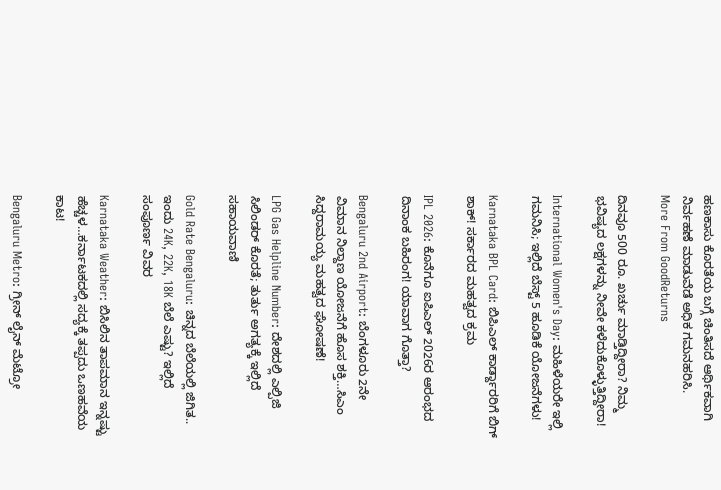ಹಣಕಾಸು ಕೊರತೆಯ ಬಗ್ಗೆ ಚಿಂತಿಸದೆ ಆರ್ಥಿಕವಾಗಿ ನಿರ್ವಹಣೆ ಮಾಡುವೆಡೆ ಅಧಿಕ ಗಮನಹರಿಸಿ.
More From GoodReturns

ದಿನವೂ 500 ರೂ. ಖರ್ಚು ಮಾಡ್ತಿದ್ದೀರಾ? ನಿಮ್ಮ ಭವಿಷ್ಯದ ಲಕ್ಷಗಳನ್ನು ನೀವೇ ಕಳೆದುಕೊಳ್ಳುತ್ತಿದ್ದೀರಾ!

International Women's Day: ಮಹಿಳೆಯರೇ ಇಲ್ಲಿ ಗಮನಿಸಿ; ಇಲ್ಲಿದೆ ಬೆಸ್ಟ್ 5 ಹೂಡಿಕೆ ಯೋಜನೆಗಳು!

Karnataka BPL Card: ಬಿಪಿಎಲ್ ಕಾರ್ಡ್ದಾರರಿಗೆ ಬಿಗ್ ಶಾಕ್! ಸರ್ಕಾರದ ಮಹತ್ವದ ಕ್ರಮ

IPL 2026: ಕೊನೆಗೂ ಐಪಿಎಲ್ 2026ರ ಆರಂಭದ ದಿನಾಂಕ ಬಹಿರಂಗ! ಯಾವಾಗ ಗೊತ್ತಾ?

Bengaluru 2nd Airport: ಬೆಂಗಳೂರು 2ನೇ ವಿಮಾನ ನಿಲ್ದಾಣ ಯೋಜನೆಗೆ ಹೊಸ ಶಕ್ತಿ…ಸಿಎಂ ಸಿದ್ದರಾಮಯ್ಯ ಮಹತ್ವದ ಘೋಷಣೆ!

LPG Gas Helpline Number: ದೇಶದಲ್ಲಿ ಎಲ್ಪಿಜಿ ಸಿಲಿಂಡರ್ ಕೊರತೆ; ತುರ್ತು ಅಗತ್ಯಕ್ಕೆ ಇಲ್ಲಿದೆ ಸಹಾಯವಾಣಿ

Gold Rate Bengaluru: ಚಿನ್ನದ ಬೆಲೆಯಲ್ಲಿ ಜಿಗಿತ.. ಇಂದು 24K, 22K, 18K ಬೆಲೆ ಎಷ್ಟು? ಇಲ್ಲಿದೆ ಸಂಪೂರ್ಣ ವಿವರ

Karnataka Weather: ಬಿಸಿಲಿನ ತಾಪಮಾನ ಇನ್ನಷ್ಟು ಹೆಚ್ಚಳ…ಕರ್ನಾಟಕದಲ್ಲಿ ಸದ್ಯಕ್ಕೆ ತಪ್ಪದು ಒಣಹವೆಯ ಕಾಟ!

Bengaluru Metro: ಗ್ರೀನ್ ಲೈನ್ ಮೆಟ್ರೋ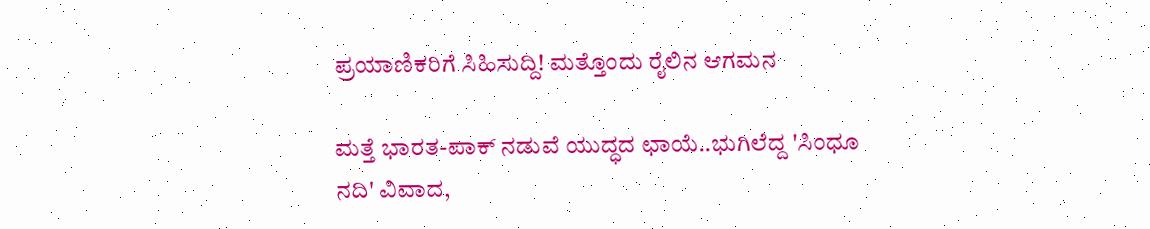ಪ್ರಯಾಣಿಕರಿಗೆ ಸಿಹಿಸುದ್ದಿ! ಮತ್ತೊಂದು ರೈಲಿನ ಆಗಮನ

ಮತ್ತೆ ಭಾರತ-ಪಾಕ್ ನಡುವೆ ಯುದ್ಧದ ಛಾಯೆ..ಭುಗಿಲೆದ್ದ 'ಸಿಂಧೂ ನದಿ' ವಿವಾದ,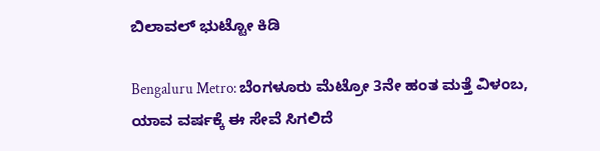ಬಿಲಾವಲ್ ಭುಟ್ಟೋ ಕಿಡಿ

Bengaluru Metro: ಬೆಂಗಳೂರು ಮೆಟ್ರೋ 3ನೇ ಹಂತ ಮತ್ತೆ ವಿಳಂಬ, ಯಾವ ವರ್ಷಕ್ಕೆ ಈ ಸೇವೆ ಸಿಗಲಿದೆ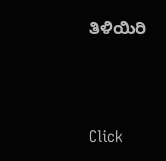ತಿಳಿಯಿರಿ



Click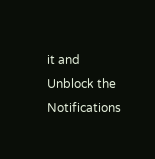it and Unblock the Notifications